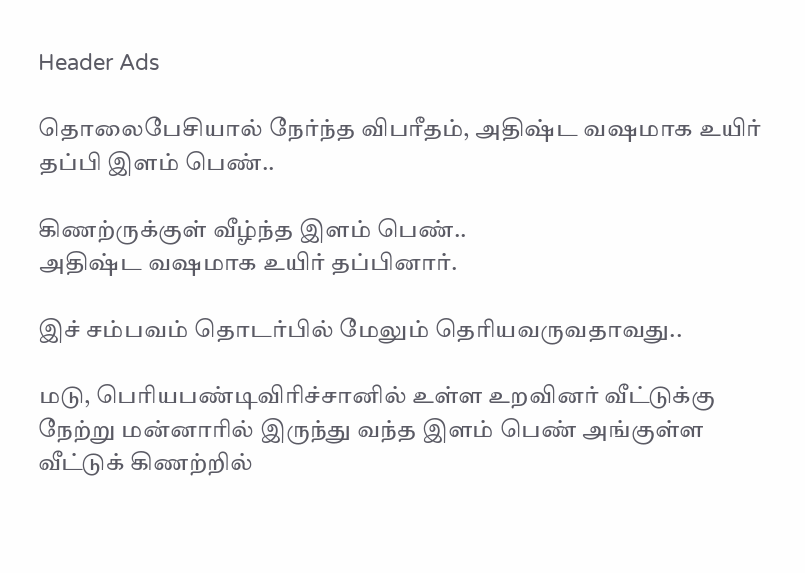Header Ads

தொலைபேசியால் நேர்ந்த விபரீதம், அதிஷ்ட வஷமாக உயிர் தப்பி இளம் பெண்..

கிணற்ருக்குள் வீழ்ந்த இளம் பெண்..
அதிஷ்ட வஷமாக உயிர் தப்பினார்.

இச் சம்பவம் தொடர்பில் மேலும் தெரியவருவதாவது..

மடு, பெரியபண்டிவிரிச்சானில் உள்ள உறவினர் வீட்டுக்கு நேற்று மன்னாரில் இருந்து வந்த இளம் பெண் அங்குள்ள வீட்டுக் கிணற்றில்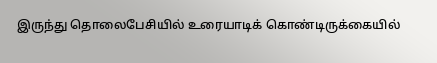இருந்து தொலைபேசியில் உரையாடிக் கொண்டிருக்கையில்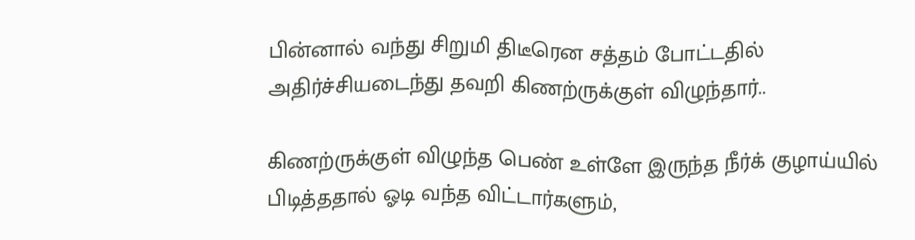பின்னால் வந்து சிறுமி திடீரென சத்தம் போட்டதில் அதிர்ச்சியடைந்து தவறி கிணற்ருக்குள் விழுந்தார்..

கிணற்ருக்குள் விழுந்த பெண் உள்ளே இருந்த நீர்க் குழாய்யில் பிடித்ததால் ஓடி வந்த விட்டார்களும்,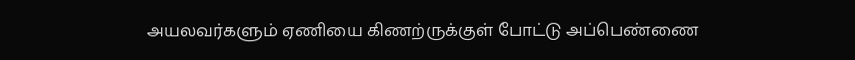அயலவர்களும் ஏணியை கிணற்ருக்குள் போட்டு அப்பெண்ணை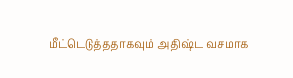மீட்டெடுத்ததாகவும் அதிஷ்ட வசமாக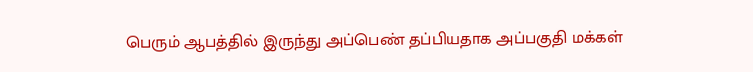பெரும் ஆபத்தில் இருந்து அப்பெண் தப்பியதாக அப்பகுதி மக்கள்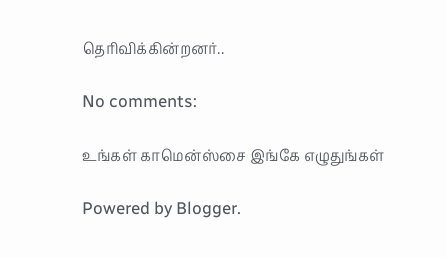தெரிவிக்கின்றனர்..

No comments:

உங்கள் காமென்ஸ்சை இங்கே எழுதுங்கள்

Powered by Blogger.